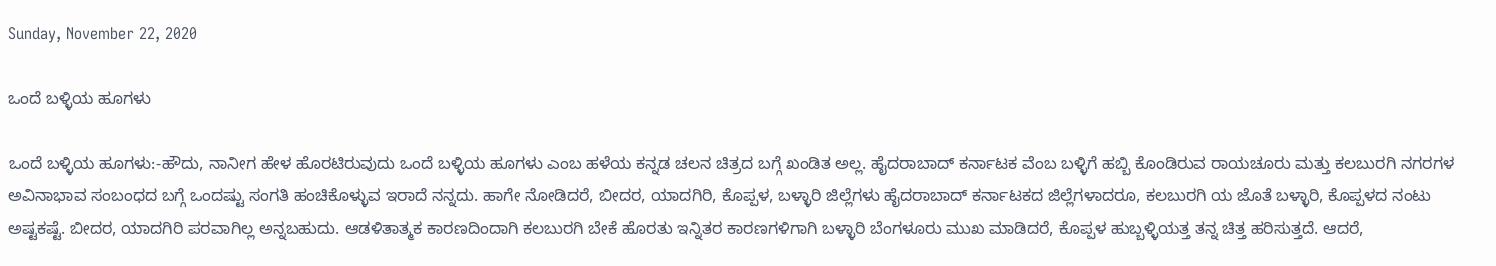Sunday, November 22, 2020

ಒಂದೆ ಬಳ್ಳಿಯ ಹೂಗಳು

ಒಂದೆ ಬಳ್ಳಿಯ ಹೂಗಳು:-ಹೌದು, ನಾನೀಗ ಹೇಳ ಹೊರಟಿರುವುದು ಒಂದೆ ಬಳ್ಳಿಯ ಹೂಗಳು ಎಂಬ ಹಳೆಯ ಕನ್ನಡ ಚಲನ ಚಿತ್ರದ ಬಗ್ಗೆ ಖಂಡಿತ ಅಲ್ಲ. ಹೈದರಾಬಾದ್ ಕರ್ನಾಟಕ ವೆಂಬ ಬಳ್ಳಿಗೆ ಹಬ್ಬಿ ಕೊಂಡಿರುವ ರಾಯಚೂರು ಮತ್ತು ಕಲಬುರಗಿ ನಗರಗಳ ಅವಿನಾಭಾವ ಸಂಬಂಧದ ಬಗ್ಗೆ ಒಂದಷ್ಟು ಸಂಗತಿ ಹಂಚಿಕೊಳ್ಳುವ ಇರಾದೆ ನನ್ನದು. ಹಾಗೇ ನೋಡಿದರೆ, ಬೀದರ, ಯಾದಗಿರಿ, ಕೊಪ್ಪಳ, ಬಳ್ಳಾರಿ ಜಿಲ್ಲೆಗಳು ಹೈದರಾಬಾದ್ ಕರ್ನಾಟಕದ ಜಿಲ್ಲೆಗಳಾದರೂ, ಕಲಬುರಗಿ ಯ ಜೊತೆ ಬಳ್ಳಾರಿ, ಕೊಪ್ಪಳದ ನಂಟು ಅಷ್ಟಕಷ್ಟೆ. ಬೀದರ, ಯಾದಗಿರಿ ಪರವಾಗಿಲ್ಲ ಅನ್ನಬಹುದು. ಆಡಳಿತಾತ್ಮಕ ಕಾರಣದಿಂದಾಗಿ ಕಲಬುರಗಿ ಬೇಕೆ ಹೊರತು ಇನ್ನಿತರ ಕಾರಣಗಳಿಗಾಗಿ ಬಳ್ಳಾರಿ ಬೆಂಗಳೂರು ಮುಖ ಮಾಡಿದರೆ, ಕೊಪ್ಪಳ ಹುಬ್ಬಳ್ಳಿಯತ್ತ ತನ್ನ ಚಿತ್ತ ಹರಿಸುತ್ತದೆ. ಆದರೆ,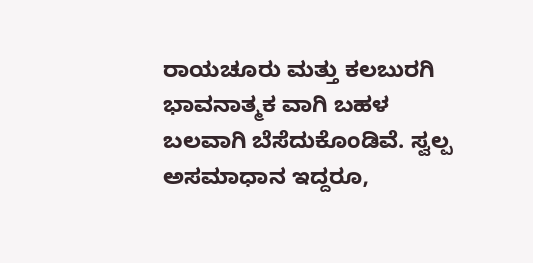ರಾಯಚೂರು ಮತ್ತು ಕಲಬುರಗಿ ಭಾವನಾತ್ಮಕ ವಾಗಿ ಬಹಳ ಬಲವಾಗಿ ಬೆಸೆದುಕೊಂಡಿವೆ. ಸ್ವಲ್ಪ ಅಸಮಾಧಾನ ಇದ್ದರೂ,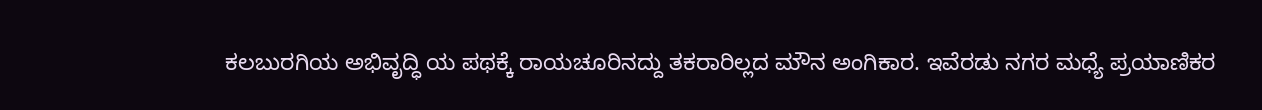ಕಲಬುರಗಿಯ ಅಭಿವೃದ್ಧಿ ಯ ಪಥಕ್ಕೆ ರಾಯಚೂರಿನದ್ದು ತಕರಾರಿಲ್ಲದ ಮೌನ ಅಂಗಿಕಾರ. ಇವೆರಡು ನಗರ ಮಧ್ಯೆ ಪ್ರಯಾಣಿಕರ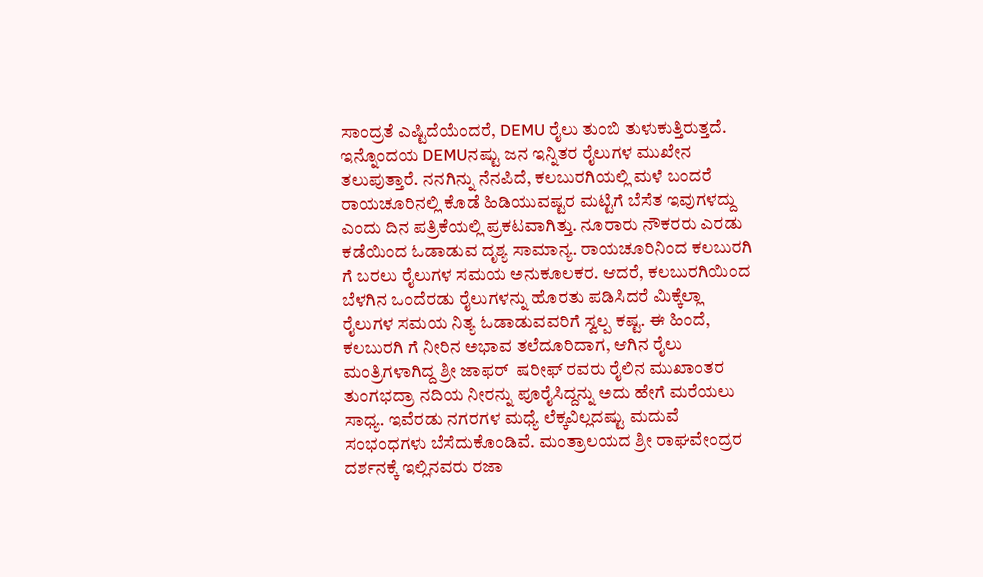ಸಾಂದ್ರತೆ ಎಷ್ಟಿದೆಯೆಂದರೆ, DEMU ರೈಲು ತುಂಬಿ ತುಳುಕುತ್ತಿರುತ್ತದೆ. ಇನ್ನೊಂದಯ DEMUನಷ್ಟು ಜನ ಇನ್ನಿತರ ರೈಲುಗಳ ಮುಖೇನ ತಲುಪುತ್ತಾರೆ. ನನಗಿನ್ನು ನೆನಪಿದೆ, ಕಲಬುರಗಿಯಲ್ಲಿ ಮಳೆ ಬಂದರೆ ರಾಯಚೂರಿನಲ್ಲಿ ಕೊಡೆ ಹಿಡಿಯುವಷ್ಟರ ಮಟ್ಟಿಗೆ ಬೆಸೆತ ಇವುಗಳದ್ದು ಎಂದು ದಿನ ಪತ್ರಿಕೆಯಲ್ಲಿ ಪ್ರಕಟವಾಗಿತ್ತು. ನೂರಾರು ನೌಕರರು ಎರಡು ಕಡೆಯಿಂದ ಓಡಾಡುವ ದೃಶ್ಯ ಸಾಮಾನ್ಯ. ರಾಯಚೂರಿನಿಂದ ಕಲಬುರಗಿ ಗೆ ಬರಲು ರೈಲುಗಳ ಸಮಯ ಅನುಕೂಲಕರ. ಆದರೆ, ಕಲಬುರಗಿಯಿಂದ ಬೆಳಗಿನ ಒಂದೆರಡು ರೈಲುಗಳನ್ನು ಹೊರತು ಪಡಿಸಿದರೆ ಮಿಕ್ಕೆಲ್ಲಾ ರೈಲುಗಳ ಸಮಯ ನಿತ್ಯ ಓಡಾಡುವವರಿಗೆ ಸ್ವಲ್ಪ ಕಷ್ಟ. ಈ ಹಿಂದೆ, ಕಲಬುರಗಿ ಗೆ ನೀರಿನ ಅಭಾವ ತಲೆದೂರಿದಾಗ, ಆಗಿನ ರೈಲು ಮಂತ್ರಿಗಳಾಗಿದ್ದ ಶ್ರೀ ಜಾಫರ್  ಷರೀಫ್ ರವರು ರೈಲಿನ ಮುಖಾಂತರ ತುಂಗಭದ್ರಾ ನದಿಯ ನೀರನ್ನು ಪೂರೈಸಿದ್ದನ್ನು ಅದು ಹೇಗೆ ಮರೆಯಲು ಸಾಧ್ಯ. ಇವೆರಡು ನಗರಗಳ ಮಧ್ಯೆ ಲೆಕ್ಕವಿಲ್ಲದಷ್ಟು ಮದುವೆ ಸಂಭಂಧಗಳು ಬೆಸೆದುಕೊಂಡಿವೆ. ಮಂತ್ರಾಲಯದ ಶ್ರೀ ರಾಘವೇಂದ್ರರ ದರ್ಶನಕ್ಕೆ ಇಲ್ಲಿನವರು ರಜಾ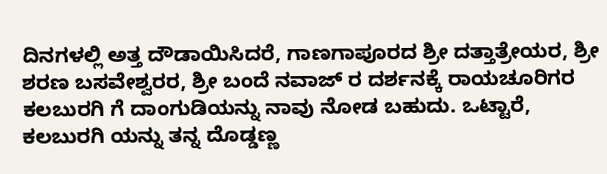ದಿನಗಳಲ್ಲಿ ಅತ್ತ ದೌಡಾಯಿಸಿದರೆ, ಗಾಣಗಾಪೂರದ ಶ್ರೀ ದತ್ತಾತ್ರೇಯರ, ಶ್ರೀ ಶರಣ ಬಸವೇಶ್ವರರ, ಶ್ರೀ ಬಂದೆ ನವಾಜ್ ರ ದರ್ಶನಕ್ಕೆ ರಾಯಚೂರಿಗರ ಕಲಬುರಗಿ ಗೆ ದಾಂಗುಡಿಯನ್ನು ನಾವು ನೋಡ ಬಹುದು. ಒಟ್ಟಾರೆ, ಕಲಬುರಗಿ ಯನ್ನು ತನ್ನ ದೊಡ್ಡಣ್ಣ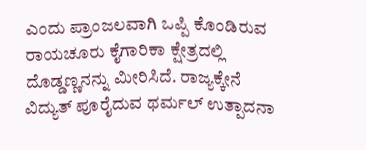ಎಂದು ಪ್ರಾಂಜಲವಾಗಿ ಒಪ್ಪಿ ಕೊಂಡಿರುವ ರಾಯಚೂರು ಕೈಗಾರಿಕಾ ಕ್ಷೇತ್ರದಲ್ಲಿ ದೊಡ್ಡಣ್ಣನನ್ನು ಮೀರಿಸಿದೆ. ರಾಜ್ಯಕ್ಕೇನೆ ವಿದ್ಯುತ್ ಪೂರೈದುವ ಥರ್ಮಲ್ ಉತ್ಪಾದನಾ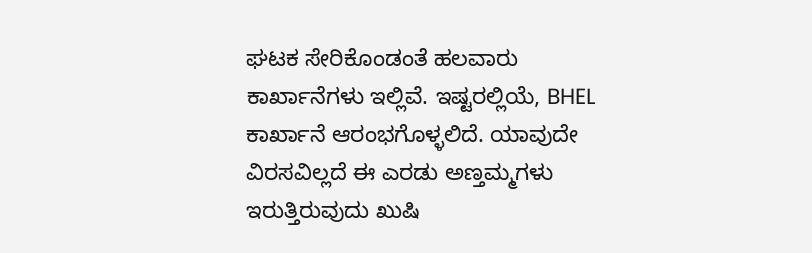ಘಟಕ ಸೇರಿಕೊಂಡಂತೆ ಹಲವಾರು ಕಾರ್ಖಾನೆಗಳು ಇಲ್ಲಿವೆ. ಇಷ್ಟರಲ್ಲಿಯೆ, BHEL ಕಾರ್ಖಾನೆ ಆರಂಭಗೊಳ್ಳಲಿದೆ. ಯಾವುದೇ ವಿರಸವಿಲ್ಲದೆ ಈ ಎರಡು ಅಣ್ತಮ್ಮಗಳು ಇರುತ್ತಿರುವುದು ಖುಷಿ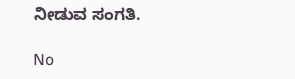ನೀಡುವ ಸಂಗತಿ.

No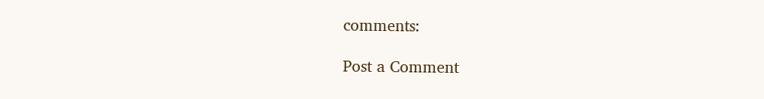comments:

Post a Comment